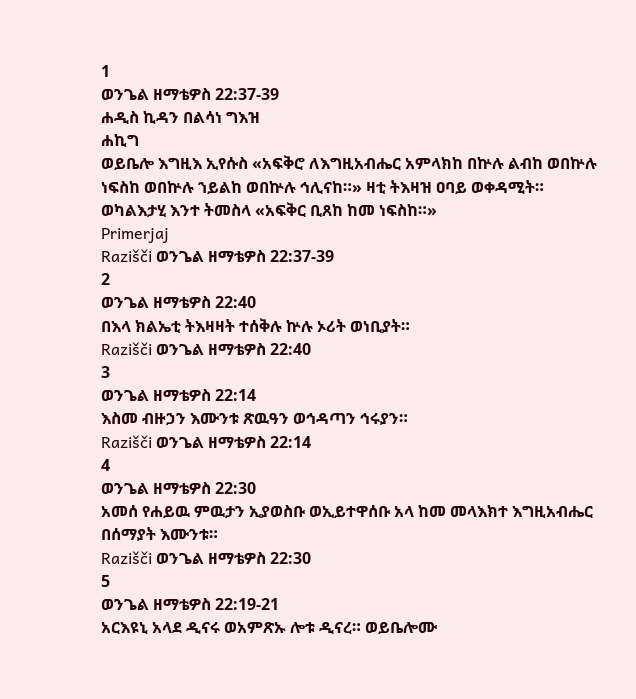1
ወንጌል ዘማቴዎስ 22:37-39
ሐዲስ ኪዳን በልሳነ ግእዝ
ሐኪግ
ወይቤሎ እግዚእ ኢየሱስ «አፍቅሮ ለእግዚአብሔር አምላክከ በኵሉ ልብከ ወበኵሉ ነፍስከ ወበኵሉ ኀይልከ ወበኵሉ ኅሊናከ።» ዛቲ ትእዛዝ ዐባይ ወቀዳሚት። ወካልእታሂ እንተ ትመስላ «አፍቅር ቢጸከ ከመ ነፍስከ።»
Primerjaj
Razišči ወንጌል ዘማቴዎስ 22:37-39
2
ወንጌል ዘማቴዎስ 22:40
በእላ ክልኤቲ ትእዛዛት ተሰቅሉ ኵሉ ኦሪት ወነቢያት።
Razišči ወንጌል ዘማቴዎስ 22:40
3
ወንጌል ዘማቴዎስ 22:14
እስመ ብዙኃን እሙንቱ ጽዉዓን ወኅዳጣን ኅሩያን።
Razišči ወንጌል ዘማቴዎስ 22:14
4
ወንጌል ዘማቴዎስ 22:30
አመሰ የሐይዉ ምዉታን ኢያወስቡ ወኢይተዋሰቡ አላ ከመ መላእክተ እግዚአብሔር በሰማያት እሙንቱ።
Razišči ወንጌል ዘማቴዎስ 22:30
5
ወንጌል ዘማቴዎስ 22:19-21
አርእዩኒ አላደ ዲናሩ ወአምጽኡ ሎቱ ዲናረ። ወይቤሎሙ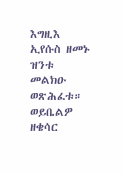እግዚእ ኢየሱስ ዘመኑ ዝንቱ መልክዑ ወጽሕፈቱ። ወይቤልዎ ዘቄሳር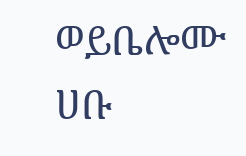ወይቤሎሙ ሀቡ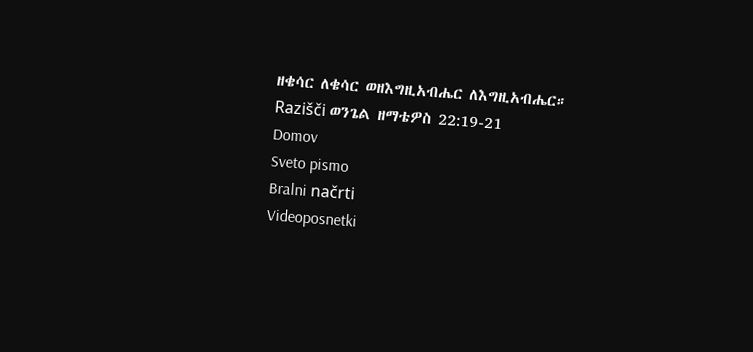ዘቄሳር ለቄሳር ወዘእግዚአብሔር ለእግዚአብሔር።
Razišči ወንጌል ዘማቴዎስ 22:19-21
Domov
Sveto pismo
Bralni načrti
Videoposnetki